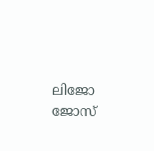ലിജോ ജോസ്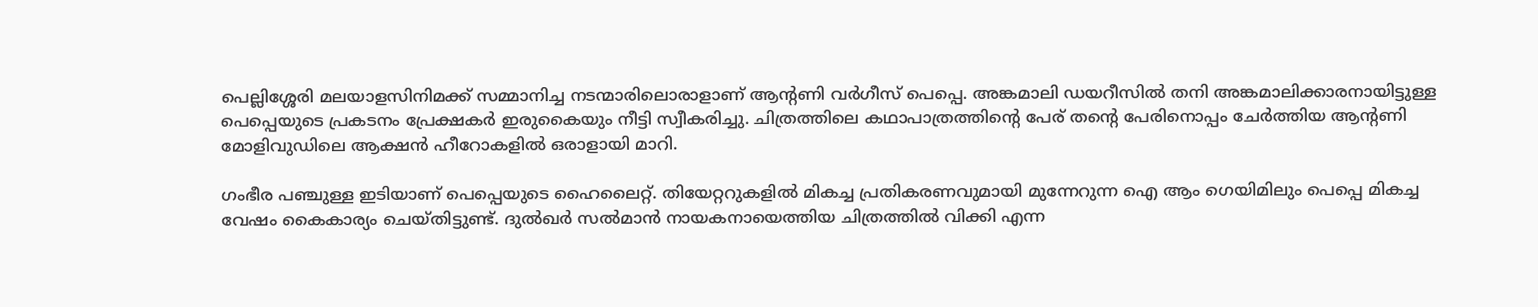പെല്ലിശ്ശേരി മലയാളസിനിമക്ക് സമ്മാനിച്ച നടന്മാരിലൊരാളാണ് ആന്റണി വര്‍ഗീസ് പെപ്പെ. അങ്കമാലി ഡയറീസില്‍ തനി അങ്കമാലിക്കാരനായിട്ടുള്ള പെപ്പെയുടെ പ്രകടനം പ്രേക്ഷകര്‍ ഇരുകൈയും നീട്ടി സ്വീകരിച്ചു. ചിത്രത്തിലെ കഥാപാത്രത്തിന്റെ പേര് തന്റെ പേരിനൊപ്പം ചേര്‍ത്തിയ ആന്റണി മോളിവുഡിലെ ആക്ഷന്‍ ഹീറോകളില്‍ ഒരാളായി മാറി.

ഗംഭീര പഞ്ചുള്ള ഇടിയാണ് പെപ്പെയുടെ ഹൈലൈറ്റ്. തിയേറ്ററുകളില്‍ മികച്ച പ്രതികരണവുമായി മുന്നേറുന്ന ഐ ആം ഗെയിമിലും പെപ്പെ മികച്ച വേഷം കൈകാര്യം ചെയ്തിട്ടുണ്ട്. ദുല്‍ഖര്‍ സല്‍മാന്‍ നായകനായെത്തിയ ചിത്രത്തില്‍ വിക്കി എന്ന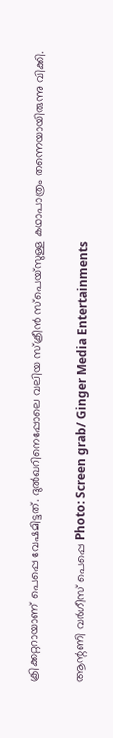ക്രിക്കറ്ററായാണ് പെപ്പെ വേഷമിട്ടത്. ദുല്‍ഖറിനെപ്പോലെ വലിയ സ്‌ക്രീന്‍ സ്‌പെയ്‌സുള്ള കഥാപാത്രം തന്നെയായിരുന്നു വിക്കി.

ആന്റണി വര്‍ഗീസ് പെപ്പെ Photo: Screen grab/ Ginger Media Entertainments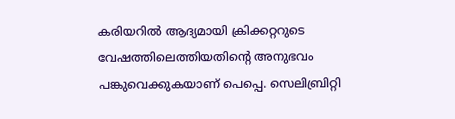കരിയറില്‍ ആദ്യമായി ക്രിക്കറ്ററുടെ വേഷത്തിലെത്തിയതിന്റെ അനുഭവം പങ്കുവെക്കുകയാണ് പെപ്പെ. സെലിബ്രിറ്റി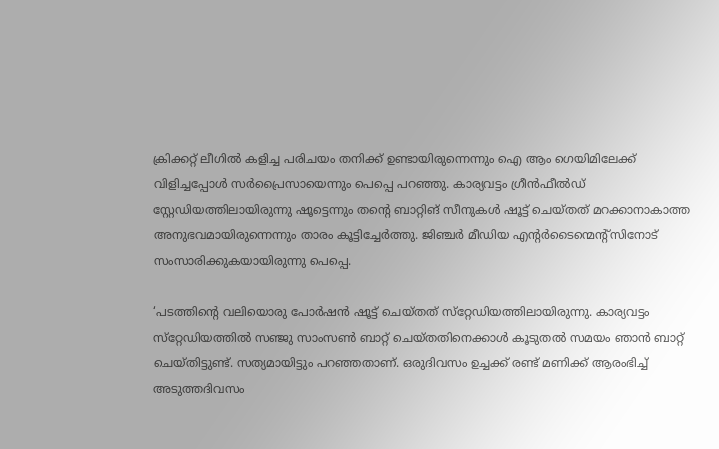ക്രിക്കറ്റ് ലീഗില്‍ കളിച്ച പരിചയം തനിക്ക് ഉണ്ടായിരുന്നെന്നും ഐ ആം ഗെയിമിലേക്ക് വിളിച്ചപ്പോള്‍ സര്‍പ്രൈസായെന്നും പെപ്പെ പറഞ്ഞു. കാര്യവട്ടം ഗ്രീന്‍ഫീല്‍ഡ് സ്റ്റേഡിയത്തിലായിരുന്നു ഷൂട്ടെന്നും തന്റെ ബാറ്റിങ് സീനുകള്‍ ഷൂട്ട് ചെയ്തത് മറക്കാനാകാത്ത അനുഭവമായിരുന്നെന്നും താരം കൂട്ടിച്ചേര്‍ത്തു. ജിഞ്ചര്‍ മീഡിയ എന്റര്‍ടൈന്മെന്റ്‌സിനോട് സംസാരിക്കുകയായിരുന്നു പെപ്പെ.

‘പടത്തിന്റെ വലിയൊരു പോര്‍ഷന്‍ ഷൂട്ട് ചെയ്തത് സ്‌റ്റേഡിയത്തിലായിരുന്നു. കാര്യവട്ടം സ്‌റ്റേഡിയത്തില്‍ സഞ്ജു സാംസണ്‍ ബാറ്റ് ചെയ്തതിനെക്കാള്‍ കൂടുതല്‍ സമയം ഞാന്‍ ബാറ്റ് ചെയ്തിട്ടുണ്ട്. സത്യമായിട്ടും പറഞ്ഞതാണ്. ഒരുദിവസം ഉച്ചക്ക് രണ്ട് മണിക്ക് ആരംഭിച്ച് അടുത്തദിവസം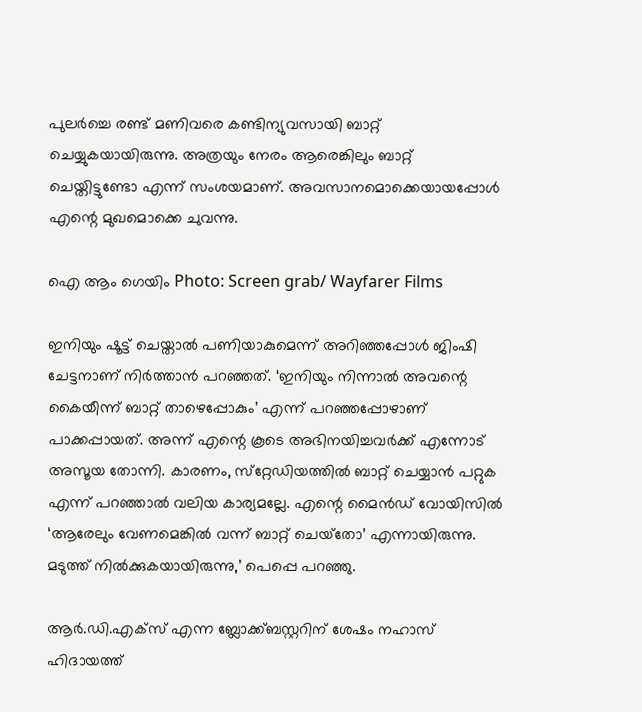പുലര്‍ച്ചെ രണ്ട് മണിവരെ കണ്ടിന്യുവസായി ബാറ്റ് ചെയ്യുകയായിരുന്നു. അത്രയും നേരം ആരെങ്കിലും ബാറ്റ് ചെയ്തിട്ടുണ്ടോ എന്ന് സംശയമാണ്. അവസാനമൊക്കെയായപ്പോള്‍ എന്റെ മുഖമൊക്കെ ചുവന്നു.

ഐ ആം ഗെയിം Photo: Screen grab/ Wayfarer Films

ഇനിയും ഷൂട്ട് ചെയ്താല്‍ പണിയാകുമെന്ന് അറിഞ്ഞപ്പോള്‍ ജിംഷി ചേട്ടനാണ് നിര്‍ത്താന്‍ പറഞ്ഞത്. ‘ഇനിയും നിന്നാല്‍ അവന്റെ കൈയീന്ന് ബാറ്റ് താഴെപ്പോകും’ എന്ന് പറഞ്ഞപ്പോഴാണ് പാക്കപ്പായത്. അന്ന് എന്റെ കൂടെ അഭിനയിച്ചവര്‍ക്ക് എന്നോട് അസൂയ തോന്നി. കാരണം, സ്‌റ്റേഡിയത്തില്‍ ബാറ്റ് ചെയ്യാന്‍ പറ്റുക എന്ന് പറഞ്ഞാല്‍ വലിയ കാര്യമല്ലേ. എന്റെ മൈന്‍ഡ് വോയിസില്‍ ‘ആരേലും വേണമെങ്കില്‍ വന്ന് ബാറ്റ് ചെയ്‌തോ’ എന്നായിരുന്നു. മടുത്ത് നില്‍ക്കുകയായിരുന്നു,’ പെപ്പെ പറഞ്ഞു.

ആര്‍.ഡി.എക്‌സ് എന്ന ബ്ലോക്ക്ബസ്റ്ററിന് ശേഷം നഹാസ് ഹിദായത്ത്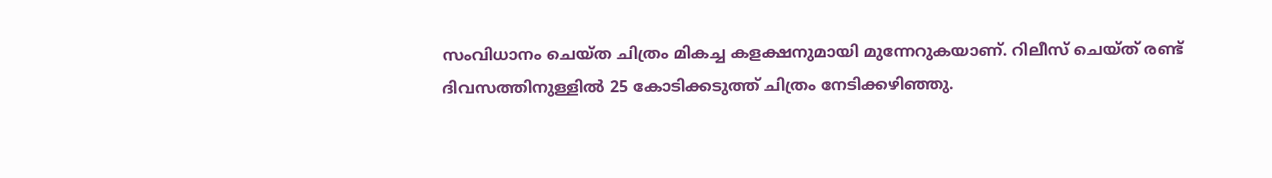സംവിധാനം ചെയ്ത ചിത്രം മികച്ച കളക്ഷനുമായി മുന്നേറുകയാണ്. റിലീസ് ചെയ്ത് രണ്ട് ദിവസത്തിനുള്ളില്‍ 25 കോടിക്കടുത്ത് ചിത്രം നേടിക്കഴിഞ്ഞു.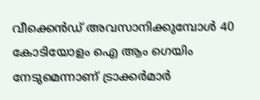വീക്കെന്‍ഡ് അവസാനിക്കുമ്പോള്‍ 40 കോടിയോളം ഐ ആം ഗെയിം നേടുമെന്നാണ് ട്രാക്കര്‍മാര്‍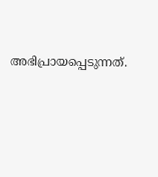അഭിപ്രായപ്പെടുന്നത്.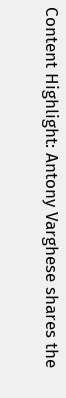Content Highlight: Antony Varghese shares the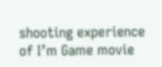shooting experience of I’m Game movie